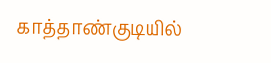காத்தாண்குடியில்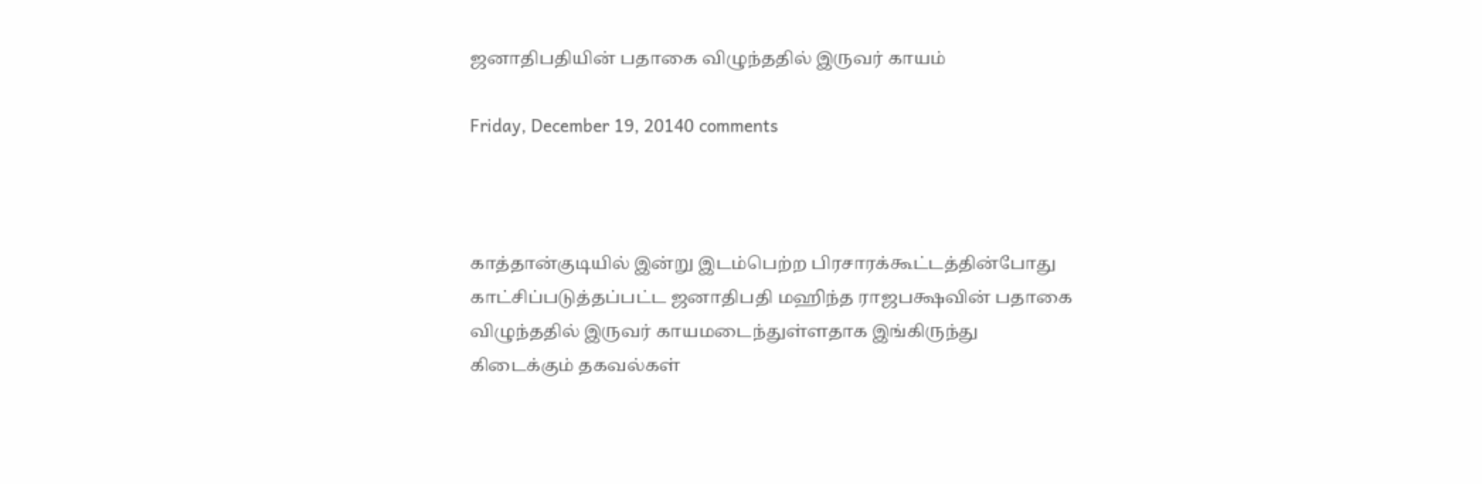ஜனாதிபதியின் பதாகை விழுந்ததில் இருவர் காயம்

Friday, December 19, 20140 comments



காத்தான்குடியில் இன்று இடம்பெற்ற பிரசாரக்கூட்டத்தின்போது காட்சிப்படுத்தப்பட்ட ஜனாதிபதி மஹிந்த ராஜபக்ஷவின் பதாகை விழுந்ததில் இருவர் காயமடைந்துள்ளதாக இங்கிருந்து கிடைக்கும் தகவல்கள்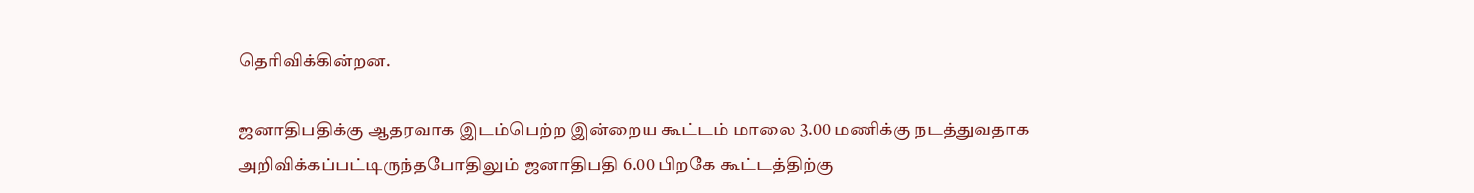தெரிவிக்கின்றன.

ஜனாதிபதிக்கு ஆதரவாக இடம்பெற்ற இன்றைய கூட்டம் மாலை 3.00 மணிக்கு நடத்துவதாக அறிவிக்கப்பட்டிருந்தபோதிலும் ஜனாதிபதி 6.00 பிறகே கூட்டத்திற்கு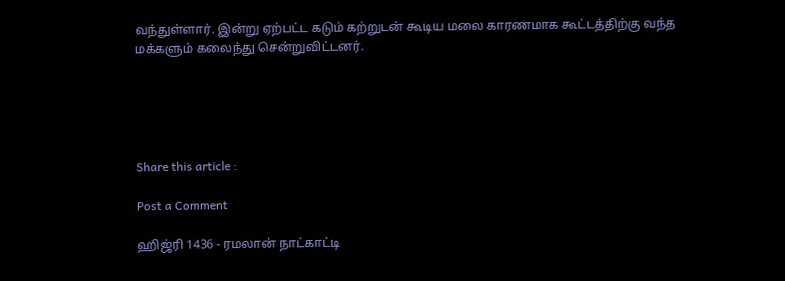வந்துள்ளார். இன்று ஏற்பட்ட கடும் கற்றுடன் கூடிய மலை காரணமாக கூட்டத்திற்கு வந்த மக்களும் கலைந்து சென்றுவிட்டனர்.





Share this article :

Post a Comment

ஹிஜ்ரி 1436 - ரமலான் நாட்காட்டி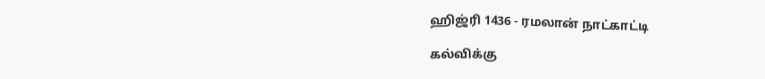ஹிஜ்ரி 1436 - ரமலான் நாட்காட்டி

கல்விக்கு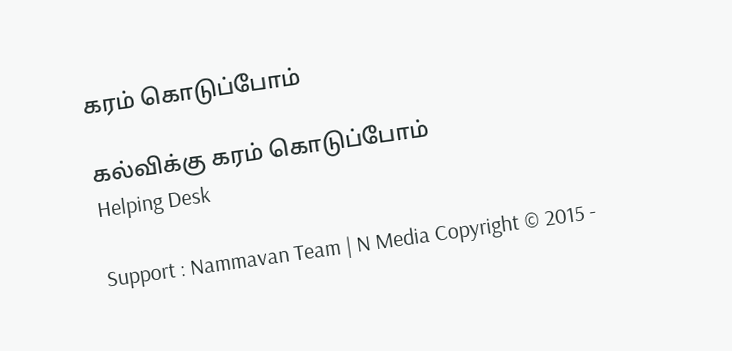கரம் கொடுப்போம்

கல்விக்கு கரம் கொடுப்போம்
Helping Desk

Support : Nammavan Team | N Media Copyright © 2015 -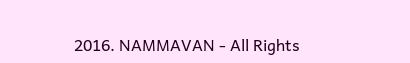2016. NAMMAVAN - All Rights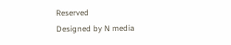Reserved
Designed by N media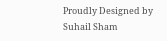Proudly Designed by Suhail Sham